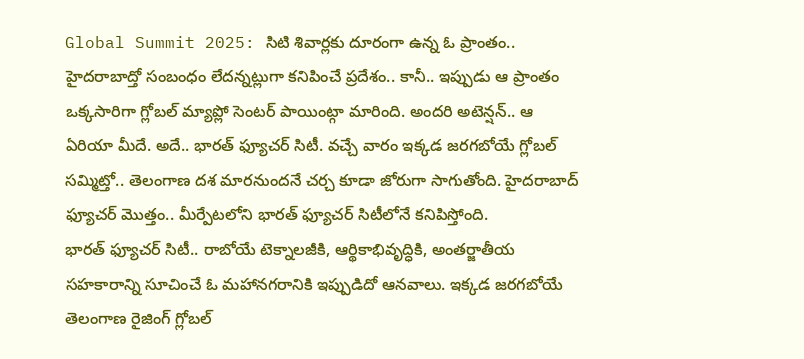Global Summit 2025: సిటి శివార్లకు దూరంగా ఉన్న ఓ ప్రాంతం.. హైదరాబాద్తో సంబంధం లేదన్నట్లుగా కనిపించే ప్రదేశం.. కానీ.. ఇప్పుడు ఆ ప్రాంతం ఒక్కసారిగా గ్లోబల్ మ్యాప్లో సెంటర్ పాయింట్గా మారింది. అందరి అటెన్షన్.. ఆ ఏరియా మీదే. అదే.. భారత్ ఫ్యూచర్ సిటీ. వచ్చే వారం ఇక్కడ జరగబోయే గ్లోబల్ సమ్మిట్తో.. తెలంగాణ దశ మారనుందనే చర్చ కూడా జోరుగా సాగుతోంది. హైదరాబాద్ ఫ్యూచర్ మొత్తం.. మీర్పేటలోని భారత్ ఫ్యూచర్ సిటీలోనే కనిపిస్తోంది.
భారత్ ఫ్యూచర్ సిటీ.. రాబోయే టెక్నాలజీకి, ఆర్థికాభివృద్ధికి, అంతర్జాతీయ సహకారాన్ని సూచించే ఓ మహానగరానికి ఇప్పుడిదో ఆనవాలు. ఇక్కడ జరగబోయే తెలంగాణ రైజింగ్ గ్లోబల్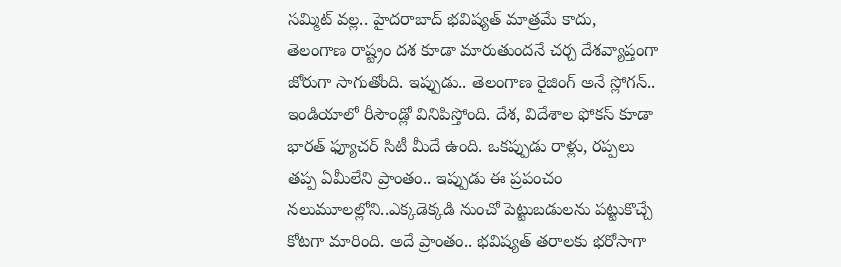సమ్మిట్ వల్ల.. హైదరాబాద్ భవిష్యత్ మాత్రమే కాదు, తెలంగాణ రాష్ట్రం దశ కూడా మారుతుందనే చర్చ దేశవ్యాప్తంగా జోరుగా సాగుతోంది. ఇప్పుడు.. తెలంగాణ రైజింగ్ అనే స్లోగన్.. ఇండియాలో రీసౌండ్లో వినిపిస్తోంది. దేశ, విదేశాల ఫోకస్ కూడా భారత్ ఫ్యూచర్ సిటీ మీదే ఉంది. ఒకప్పుడు రాళ్లు, రప్పలు తప్ప ఏమీలేని ప్రాంతం.. ఇప్పుడు ఈ ప్రపంచం నలుమూలల్లోని..ఎక్కడెక్కడి నుంచో పెట్టుబడులను పట్టుకొచ్చే కోటగా మారింది. అదే ప్రాంతం.. భవిష్యత్ తరాలకు భరోసాగా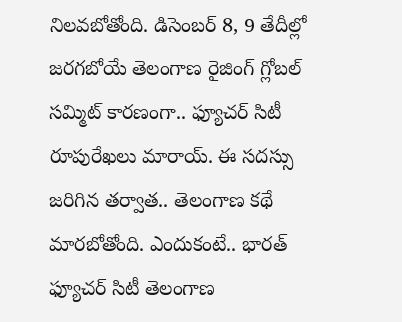నిలవబోతోంది. డిసెంబర్ 8, 9 తేదీల్లో జరగబోయే తెలంగాణ రైజింగ్ గ్లోబల్ సమ్మిట్ కారణంగా.. ఫ్యూచర్ సిటీ రూపురేఖలు మారాయ్. ఈ సదస్సు జరిగిన తర్వాత.. తెలంగాణ కథే మారబోతోంది. ఎందుకంటే.. భారత్ ఫ్యూచర్ సిటీ తెలంగాణ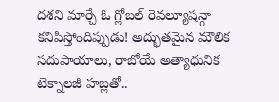దశని మార్చే ఓ గ్లోబల్ రెవల్యూషన్గా కనిపిస్తోందిప్పుడు! అద్భుతమైన మౌలిక సదుపాయాలు, రాబోయే అత్యాధునిక టెక్నాలజీ హబ్లతో..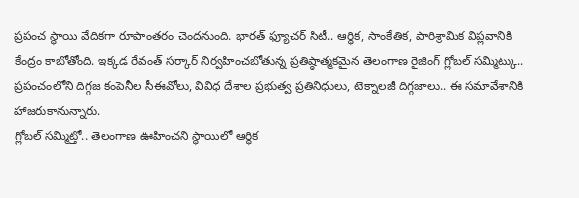ప్రపంచ స్థాయి వేదికగా రూపాంతరం చెందనుంది. భారత్ ఫ్యూచర్ సిటీ.. ఆర్థిక, సాంకేతిక, పారిశ్రామిక విప్లవానికి కేంద్రం కాబోతోంది. ఇక్కడ రేవంత్ సర్కార్ నిర్వహించబోతున్న ప్రతిష్ఠాత్మకమైన తెలంగాణ రైజింగ్ గ్లోబల్ సమ్మిట్కు.. ప్రపంచంలోని దిగ్గజ కంపెనీల సీఈవోలు, వివిధ దేశాల ప్రభుత్వ ప్రతినిధులు, టెక్నాలజీ దిగ్గజాలు.. ఈ సమావేశానికి హాజరుకానున్నారు.
గ్లోబల్ సమ్మిట్తో.. తెలంగాణ ఊహించని స్థాయిలో ఆర్థిక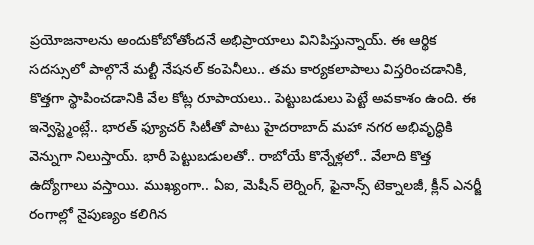ప్రయోజనాలను అందుకోబోతోందనే అభిప్రాయాలు వినిపిస్తున్నాయ్. ఈ ఆర్థిక సదస్సులో పాల్గొనే మల్టీ నేషనల్ కంపెనీలు.. తమ కార్యకలాపాలు విస్తరించడానికి, కొత్తగా స్థాపించడానికి వేల కోట్ల రూపాయలు.. పెట్టుబడులు పెట్టే అవకాశం ఉంది. ఈ ఇన్వెస్ట్మెంట్లే.. భారత్ ఫ్యూచర్ సిటీతో పాటు హైదరాబాద్ మహా నగర అభివృద్ధికి వెన్నుగా నిలుస్తాయ్. భారీ పెట్టుబడులతో.. రాబోయే కొన్నేళ్లలో.. వేలాది కొత్త ఉద్యోగాలు వస్తాయి. ముఖ్యంగా.. ఏఐ, మెషీన్ లెర్నింగ్, ఫైనాన్స్ టెక్నాలజీ, క్లీన్ ఎనర్జీ రంగాల్లో నైపుణ్యం కలిగిన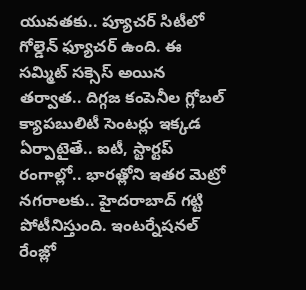యువతకు.. ప్యూచర్ సిటీలో గోల్డెన్ ఫ్యూచర్ ఉంది. ఈ సమ్మిట్ సక్సెస్ అయిన తర్వాత.. దిగ్గజ కంపెనీల గ్లోబల్ క్యాపబులిటీ సెంటర్లు ఇక్కడ ఏర్పాటైతే.. ఐటీ, స్టార్టప్ రంగాల్లో.. భారత్లోని ఇతర మెట్రో నగరాలకు.. హైదరాబాద్ గట్టి పోటీనిస్తుంది. ఇంటర్నేషనల్ రేంజ్లో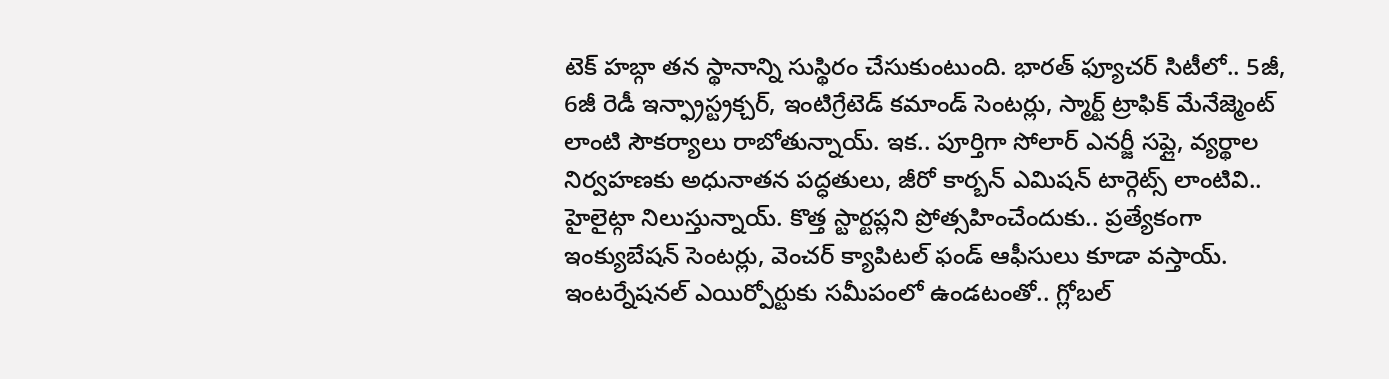టెక్ హబ్గా తన స్థానాన్ని సుస్థిరం చేసుకుంటుంది. భారత్ ఫ్యూచర్ సిటీలో.. 5జీ, 6జీ రెడీ ఇన్ఫ్రాస్ట్రక్చర్, ఇంటిగ్రేటెడ్ కమాండ్ సెంటర్లు, స్మార్ట్ ట్రాఫిక్ మేనేజ్మెంట్ లాంటి సౌకర్యాలు రాబోతున్నాయ్. ఇక.. పూర్తిగా సోలార్ ఎనర్జీ సప్లై, వ్యర్థాల నిర్వహణకు అధునాతన పద్ధతులు, జీరో కార్బన్ ఎమిషన్ టార్గెట్స్ లాంటివి.. హైలైట్గా నిలుస్తున్నాయ్. కొత్త స్టార్టప్లని ప్రోత్సహించేందుకు.. ప్రత్యేకంగా ఇంక్యుబేషన్ సెంటర్లు, వెంచర్ క్యాపిటల్ ఫండ్ ఆఫీసులు కూడా వస్తాయ్. ఇంటర్నేషనల్ ఎయిర్పోర్టుకు సమీపంలో ఉండటంతో.. గ్లోబల్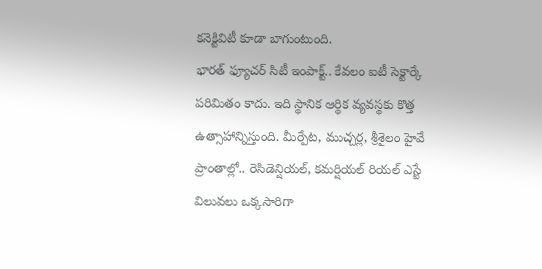కనెక్టివిటీ కూడా బాగుంటుంది.
భారత్ ఫ్యూచర్ సిటీ ఇంపాక్ట్.. కేవలం ఐటీ సెక్టార్కే పరిమితం కాదు. ఇది స్థానిక ఆర్థిక వ్యవస్థకు కొత్త ఉత్సాహాన్నిస్తుంది. మీర్పేట, ముచ్చర్ల, శ్రీశైలం హైవే ప్రాంతాల్లో.. రెసిడెన్షియల్, కమర్షియల్ రియల్ ఎస్టే విలువలు ఒక్కసారిగా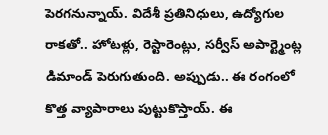పెరగనున్నాయ్. విదేశీ ప్రతినిధులు, ఉద్యోగుల రాకతో.. హోటళ్లు, రెస్టారెంట్లు, సర్వీస్ అపార్ట్మెంట్ల డిమాండ్ పెరుగుతుంది. అప్పుడు.. ఈ రంగంలో కొత్త వ్యాపారాలు పుట్టుకొస్తాయ్. ఈ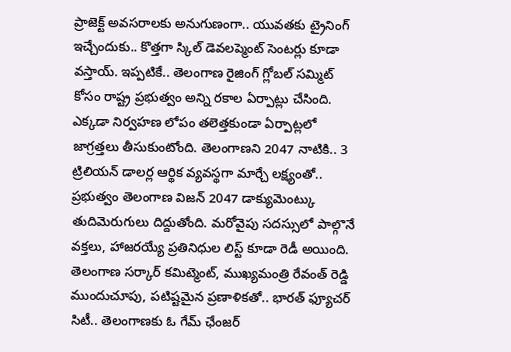ప్రాజెక్ట్ అవసరాలకు అనుగుణంగా.. యువతకు ట్రైనింగ్ ఇచ్చేందుకు.. కొత్తగా స్కిల్ డెవలప్మెంట్ సెంటర్లు కూడా వస్తాయ్. ఇప్పటికే.. తెలంగాణ రైజింగ్ గ్లోబల్ సమ్మిట్ కోసం రాష్ట్ర ప్రభుత్వం అన్ని రకాల ఏర్పాట్లు చేసింది. ఎక్కడా నిర్వహణ లోపం తలెత్తకుండా ఏర్పాట్లలో జాగ్రత్తలు తీసుకుంటోంది. తెలంగాణని 2047 నాటికి.. 3 ట్రిలియన్ డాలర్ల ఆర్థిక వ్యవస్థగా మార్చే లక్ష్యంతో.. ప్రభుత్వం తెలంగాణ విజన్ 2047 డాక్యుమెంట్కు తుదిమెరుగులు దిద్దుతోంది. మరోవైపు సదస్సులో పాల్గొనే వక్తలు, హాజరయ్యే ప్రతినిధుల లిస్ట్ కూడా రెడీ అయింది. తెలంగాణ సర్కార్ కమిట్మెంట్, ముఖ్యమంత్రి రేవంత్ రెడ్డి ముందుచూపు, పటిష్టమైన ప్రణాళికతో.. భారత్ ఫ్యూచర్ సిటీ.. తెలంగాణకు ఓ గేమ్ ఛేంజర్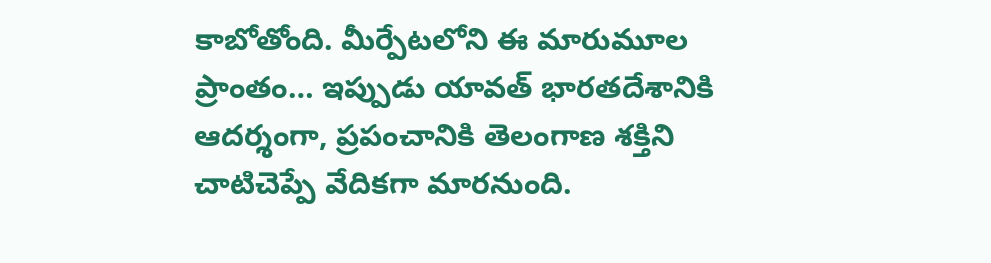కాబోతోంది. మీర్పేటలోని ఈ మారుమూల ప్రాంతం… ఇప్పుడు యావత్ భారతదేశానికి ఆదర్శంగా, ప్రపంచానికి తెలంగాణ శక్తిని చాటిచెప్పే వేదికగా మారనుంది.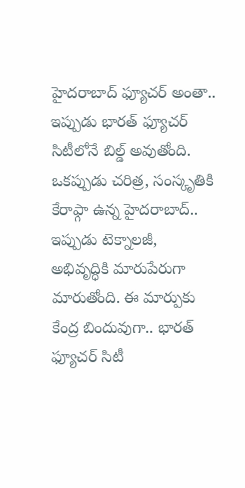హైదరాబాద్ ఫ్యూచర్ అంతా.. ఇప్పుడు భారత్ ఫ్యూచర్ సిటీలోనే బిల్డ్ అవుతోంది. ఒకప్పుడు చరిత్ర, సంస్కృతికి కేరాఫ్గా ఉన్న హైదరాబాద్.. ఇప్పుడు టెక్నాలజీ, అభివృద్ధికి మారుపేరుగా మారుతోంది. ఈ మార్పుకు కేంద్ర బిందువుగా.. భారత్ ఫ్యూచర్ సిటీ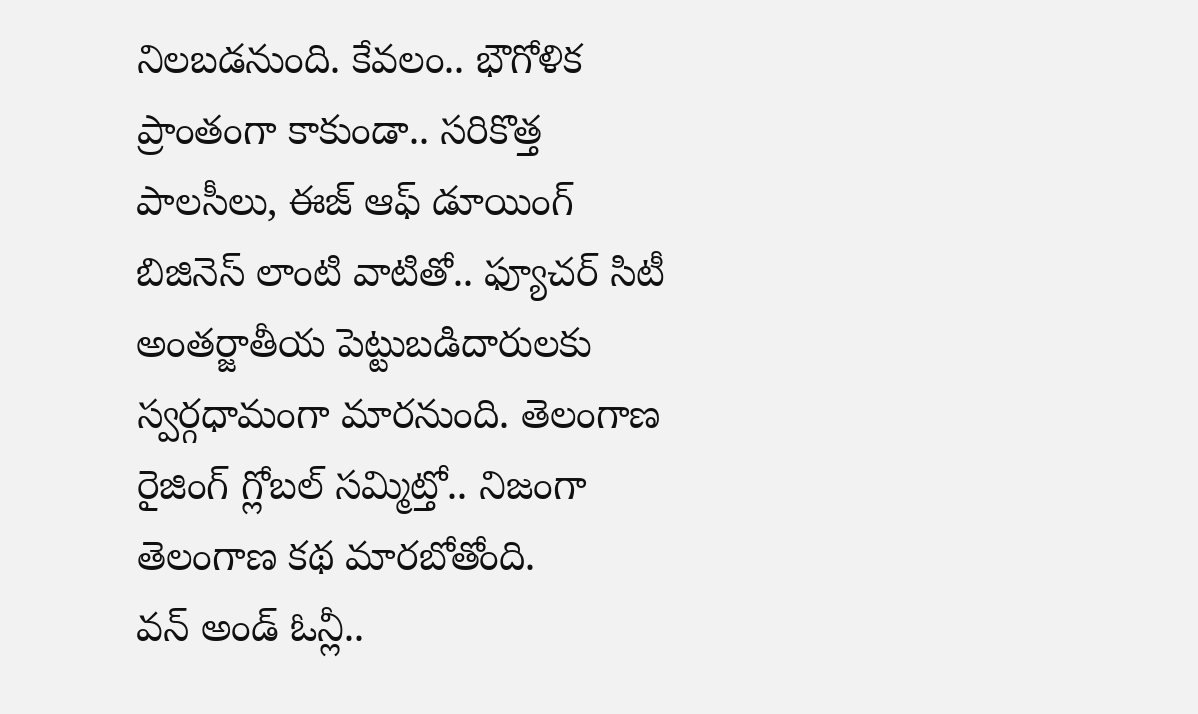నిలబడనుంది. కేవలం.. భౌగోళిక ప్రాంతంగా కాకుండా.. సరికొత్త పాలసీలు, ఈజ్ ఆఫ్ డూయింగ్ బిజినెస్ లాంటి వాటితో.. ఫ్యూచర్ సిటీ అంతర్జాతీయ పెట్టుబడిదారులకు స్వర్గధామంగా మారనుంది. తెలంగాణ రైజింగ్ గ్లోబల్ సమ్మిట్తో.. నిజంగా తెలంగాణ కథ మారబోతోంది.
వన్ అండ్ ఓన్లీ..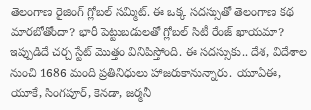తెలంగాణ రైజింగ్ గ్లోబల్ సమ్మిట్. ఈ ఒక్క సదస్సుతో తెలంగాణ కథ మారబోతోందా? భారీ పెట్టుబడులతో గ్లోబల్ సిటీ రేంజ్ ఖాయమా? ఇప్పుడిదే చర్చ స్టేట్ మొత్తం వినిపిస్తోంది. ఈ సదస్సుకు.. దేశ, విదేశాల నుంచి 1686 మంది ప్రతినిధులు హాజరుకానున్నారు. యూఏఈ, యూకే, సింగపూర్, కెనడా, జర్మనీ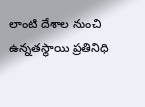లాంటి దేశాల నుంచి ఉన్నతస్థాయి ప్రతినిధి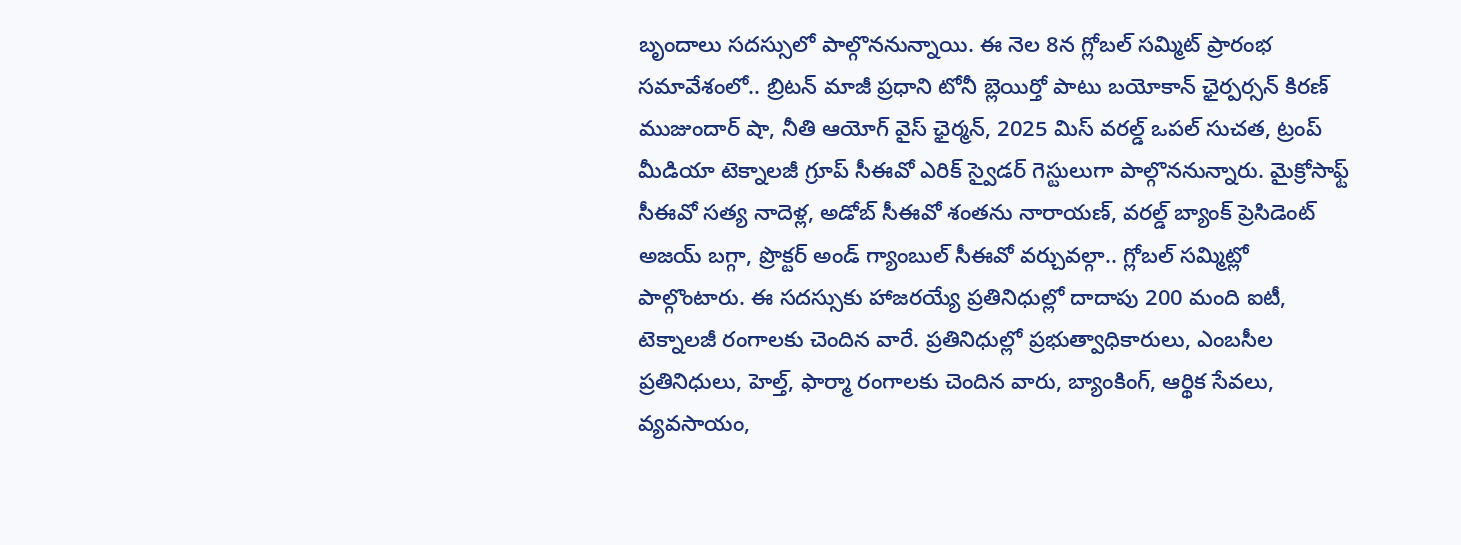బృందాలు సదస్సులో పాల్గొననున్నాయి. ఈ నెల 8న గ్లోబల్ సమ్మిట్ ప్రారంభ సమావేశంలో.. బ్రిటన్ మాజీ ప్రధాని టోనీ బ్లెయిర్తో పాటు బయోకాన్ ఛైర్పర్సన్ కిరణ్ ముజుందార్ షా, నీతి ఆయోగ్ వైస్ ఛైర్మన్, 2025 మిస్ వరల్డ్ ఒపల్ సుచత, ట్రంప్ మీడియా టెక్నాలజీ గ్రూప్ సీఈవో ఎరిక్ స్వైడర్ గెస్టులుగా పాల్గొననున్నారు. మైక్రోసాఫ్ట్ సీఈవో సత్య నాదెళ్ల, అడోబ్ సీఈవో శంతను నారాయణ్, వరల్డ్ బ్యాంక్ ప్రెసిడెంట్ అజయ్ బగ్గా, ప్రొక్టర్ అండ్ గ్యాంబుల్ సీఈవో వర్చువల్గా.. గ్లోబల్ సమ్మిట్లో పాల్గొంటారు. ఈ సదస్సుకు హాజరయ్యే ప్రతినిధుల్లో దాదాపు 200 మంది ఐటీ, టెక్నాలజీ రంగాలకు చెందిన వారే. ప్రతినిధుల్లో ప్రభుత్వాధికారులు, ఎంబసీల ప్రతినిధులు, హెల్త్, ఫార్మా రంగాలకు చెందిన వారు, బ్యాంకింగ్, ఆర్థిక సేవలు, వ్యవసాయం,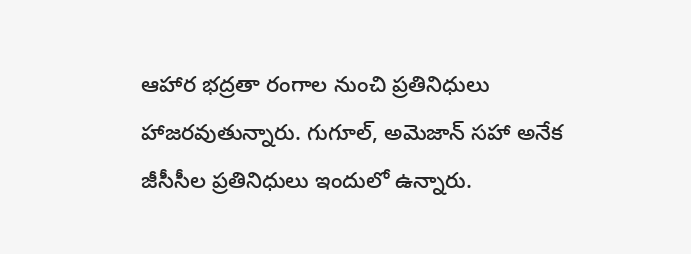ఆహార భద్రతా రంగాల నుంచి ప్రతినిధులు హాజరవుతున్నారు. గుగూల్, అమెజాన్ సహా అనేక జీసీసీల ప్రతినిధులు ఇందులో ఉన్నారు.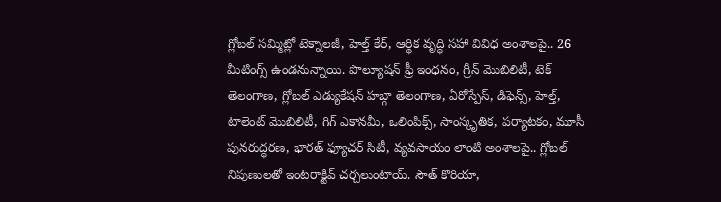గ్లోబల్ సమ్మిట్లో టెక్నాలజీ, హెల్త్ కేర్, ఆర్థిక వృద్ధి సహా వివిధ అంశాలపై.. 26 మీటింగ్స్ ఉండనున్నాయి. పొల్యూషన్ ఫ్రీ ఇంధనం, గ్రీన్ మొబిలిటీ, టెక్ తెలంగాణ, గ్లోబల్ ఎడ్యుకేషన్ హబ్గా తెలంగాణ, ఏరోస్పేస్, డిఫెన్స్, హెల్త్, టాలెంట్ మొబిలిటీ, గిగ్ ఎకానమీ, ఒలింపిక్స్, సాంస్కృతిక, పర్యాటకం, మూసీ పునరుద్ధరణ, భారత్ ఫ్యూచర్ సిటీ, వ్యవసాయం లాంటి అంశాలపై.. గ్లోబల్ నిపుణులతో ఇంటరాక్టివ్ చర్చలుంటాయ్. సౌత్ కొరియా,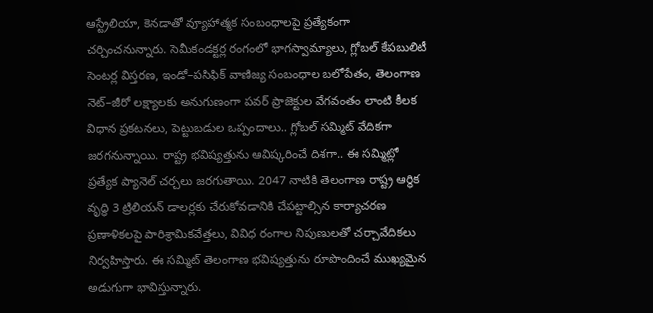ఆస్ట్రేలియా, కెనడాతో వ్యూహాత్మక సంబంధాలపై ప్రత్యేకంగా చర్చించనున్నారు. సెమీకండక్టర్ల రంగంలో భాగస్వామ్యాలు, గ్లోబల్ కేపబులిటీ సెంటర్ల విస్తరణ, ఇండో–పసిఫిక్ వాణిజ్య సంబంధాల బలోపేతం, తెలంగాణ నెట్–జీరో లక్ష్యాలకు అనుగుణంగా పవర్ ప్రాజెక్టుల వేగవంతం లాంటి కీలక విధాన ప్రకటనలు, పెట్టుబడుల ఒప్పందాలు.. గ్లోబల్ సమ్మిట్ వేదికగా జరగనున్నాయి. రాష్ట్ర భవిష్యత్తును ఆవిష్కరించే దిశగా.. ఈ సమ్మిట్లో ప్రత్యేక ప్యానెల్ చర్చలు జరగుతాయి. 2047 నాటికి తెలంగాణ రాష్ట్ర ఆర్థిక వృద్ధి 3 ట్రిలియన్ డాలర్లకు చేరుకోవడానికి చేపట్టాల్సిన కార్యాచరణ ప్రణాళికలపై పారిశ్రామికవేత్తలు, వివిధ రంగాల నిపుణులతో చర్చావేదికలు నిర్వహిస్తారు. ఈ సమ్మిట్ తెలంగాణ భవిష్యత్తును రూపొందించే ముఖ్యమైన అడుగుగా భావిస్తున్నారు.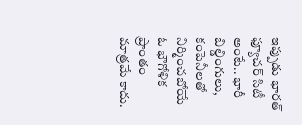ఇప్పుడు భారత్ ఫ్యూచర్ సిటీ అంటే.. భారీ బిల్డింగులు, కంపెనీలతో నిర్మించబోయే ఓ భౌగోళిక ప్రాంతం మాత్రమే కాదు.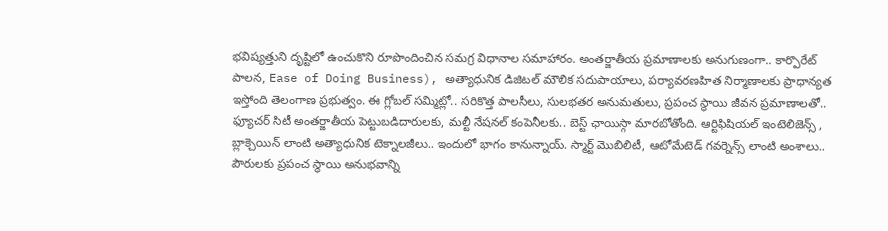భవిష్యత్తుని దృష్టిలో ఉంచుకొని రూపొందించిన సమగ్ర విధానాల సమాహారం. అంతర్జాతీయ ప్రమాణాలకు అనుగుణంగా.. కార్పొరేట్ పాలన, Ease of Doing Business), అత్యాధునిక డిజిటల్ మౌలిక సదుపాయాలు, పర్యావరణహిత నిర్మాణాలకు ప్రాధాన్యత ఇస్తోంది తెలంగాణ ప్రభుత్వం. ఈ గ్లోబల్ సమ్మిట్లో.. సరికొత్త పాలసీలు, సులభతర అనుమతులు, ప్రపంచ స్థాయి జీవన ప్రమాణాలతో.. ఫ్యూచర్ సిటీ అంతర్జాతీయ పెట్టుబడిదారులకు, మల్టీ నేషనల్ కంపెనీలకు.. బెస్ట్ ఛాయిస్గా మారబోతోంది. ఆర్టిఫిషియల్ ఇంటెలిజెన్స్ , బ్లాక్చెయిన్ లాంటి అత్యాధునిక టెక్నాలజీలు.. ఇందులో భాగం కానున్నాయ్. స్మార్ట్ మొబిలిటీ, ఆటోమేటెడ్ గవర్నెన్స్ లాంటి అంశాలు.. పౌరులకు ప్రపంచ స్థాయి అనుభవాన్ని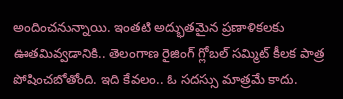అందించనున్నాయి. ఇంతటి అద్భుతమైన ప్రణాళికలకు ఊతమివ్వడానికి.. తెలంగాణ రైజింగ్ గ్లోబల్ సమ్మిట్ కీలక పాత్ర పోషించబోతోంది. ఇది కేవలం.. ఓ సదస్సు మాత్రమే కాదు.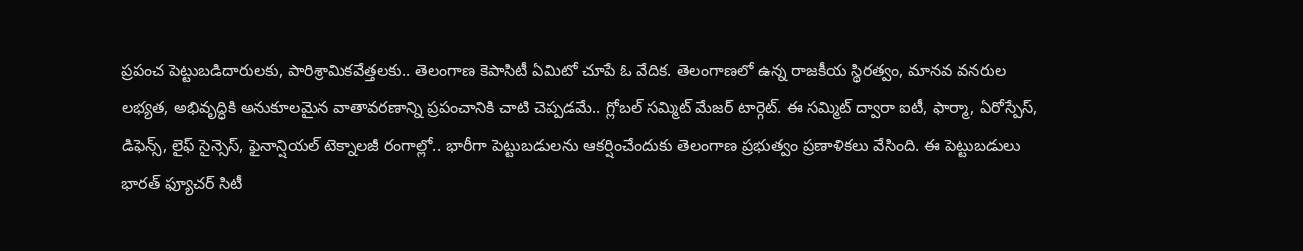ప్రపంచ పెట్టుబడిదారులకు, పారిశ్రామికవేత్తలకు.. తెలంగాణ కెపాసిటీ ఏమిటో చూపే ఓ వేదిక. తెలంగాణలో ఉన్న రాజకీయ స్థిరత్వం, మానవ వనరుల లభ్యత, అభివృద్ధికి అనుకూలమైన వాతావరణాన్ని ప్రపంచానికి చాటి చెప్పడమే.. గ్లోబల్ సమ్మిట్ మేజర్ టార్గెట్. ఈ సమ్మిట్ ద్వారా ఐటీ, ఫార్మా, ఏరోస్పేస్, డిఫెన్స్, లైఫ్ సైన్సెస్, ఫైనాన్షియల్ టెక్నాలజీ రంగాల్లో.. భారీగా పెట్టుబడులను ఆకర్షించేందుకు తెలంగాణ ప్రభుత్వం ప్రణాళికలు వేసింది. ఈ పెట్టుబడులు భారత్ ఫ్యూచర్ సిటీ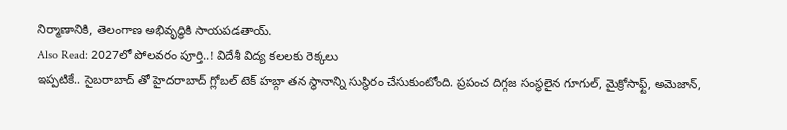నిర్మాణానికి, తెలంగాణ అభివృద్ధికి సాయపడతాయ్.
Also Read: 2027లో పోలవరం పూర్తి..! విదేశీ విద్య కలలకు రెక్కలు
ఇప్పటికే.. సైబరాబాద్ తో హైదరాబాద్ గ్లోబల్ టెక్ హబ్గా తన స్థానాన్ని సుస్థిరం చేసుకుంటోంది. ప్రపంచ దిగ్గజ సంస్థలైన గూగుల్, మైక్రోసాఫ్ట్, అమెజాన్,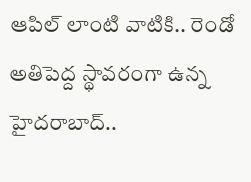ఆపిల్ లాంటి వాటికి.. రెండో అతిపెద్ద స్థావరంగా ఉన్న హైదరాబాద్..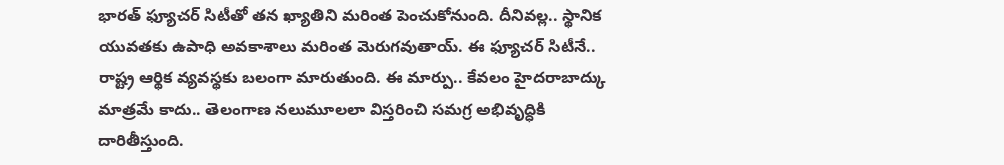భారత్ ఫ్యూచర్ సిటీతో తన ఖ్యాతిని మరింత పెంచుకోనుంది. దీనివల్ల.. స్థానిక యువతకు ఉపాధి అవకాశాలు మరింత మెరుగవుతాయ్. ఈ ఫ్యూచర్ సిటీనే.. రాష్ట్ర ఆర్థిక వ్యవస్థకు బలంగా మారుతుంది. ఈ మార్పు.. కేవలం హైదరాబాద్కు మాత్రమే కాదు.. తెలంగాణ నలుమూలలా విస్తరించి సమగ్ర అభివృద్ధికి దారితీస్తుంది.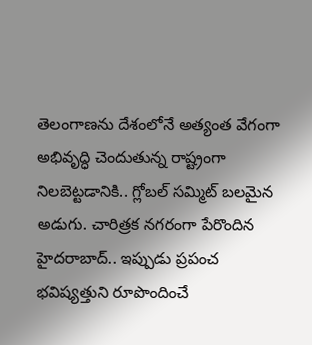తెలంగాణను దేశంలోనే అత్యంత వేగంగా అభివృద్ధి చెందుతున్న రాష్ట్రంగా నిలబెట్టడానికి.. గ్లోబల్ సమ్మిట్ బలమైన అడుగు. చారిత్రక నగరంగా పేరొందిన హైదరాబాద్.. ఇప్పుడు ప్రపంచ భవిష్యత్తుని రూపొందించే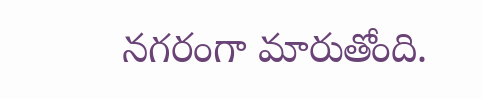నగరంగా మారుతోంది.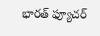భారత్ ఫ్యూచర్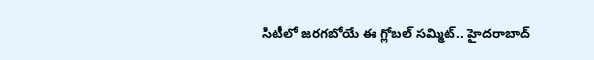సిటీలో జరగబోయే ఈ గ్లోబల్ సమ్మిట్.. హైదరాబాద్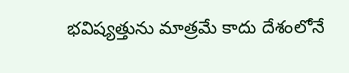భవిష్యత్తును మాత్రమే కాదు దేశంలోనే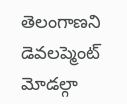తెలంగాణని డెవలప్మెంట్ మోడల్గా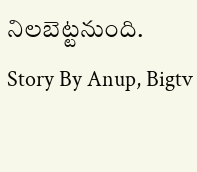నిలబెట్టనుంది.
Story By Anup, Bigtv